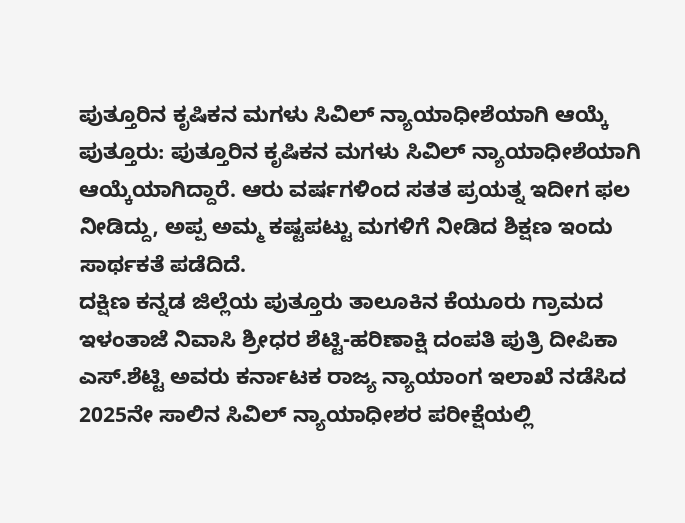ಪುತ್ತೂರಿನ ಕೃಷಿಕನ ಮಗಳು ಸಿವಿಲ್ ನ್ಯಾಯಾಧೀಶೆಯಾಗಿ ಆಯ್ಕೆ
ಪುತ್ತೂರು: ಪುತ್ತೂರಿನ ಕೃಷಿಕನ ಮಗಳು ಸಿವಿಲ್ ನ್ಯಾಯಾಧೀಶೆಯಾಗಿ ಆಯ್ಕೆಯಾಗಿದ್ದಾರೆ. ಆರು ವರ್ಷಗಳಿಂದ ಸತತ ಪ್ರಯತ್ನ ಇದೀಗ ಫಲ ನೀಡಿದ್ದು, ಅಪ್ಪ ಅಮ್ಮ ಕಷ್ಟಪಟ್ಟು ಮಗಳಿಗೆ ನೀಡಿದ ಶಿಕ್ಷಣ ಇಂದು ಸಾರ್ಥಕತೆ ಪಡೆದಿದೆ.
ದಕ್ಷಿಣ ಕನ್ನಡ ಜಿಲ್ಲೆಯ ಪುತ್ತೂರು ತಾಲೂಕಿನ ಕೆಯೂರು ಗ್ರಾಮದ ಇಳಂತಾಜೆ ನಿವಾಸಿ ಶ್ರೀಧರ ಶೆಟ್ಟಿ-ಹರಿಣಾಕ್ಷಿ ದಂಪತಿ ಪುತ್ರಿ ದೀಪಿಕಾ ಎಸ್.ಶೆಟ್ಟಿ ಅವರು ಕರ್ನಾಟಕ ರಾಜ್ಯ ನ್ಯಾಯಾಂಗ ಇಲಾಖೆ ನಡೆಸಿದ 2025ನೇ ಸಾಲಿನ ಸಿವಿಲ್ ನ್ಯಾಯಾಧೀಶರ ಪರೀಕ್ಷೆಯಲ್ಲಿ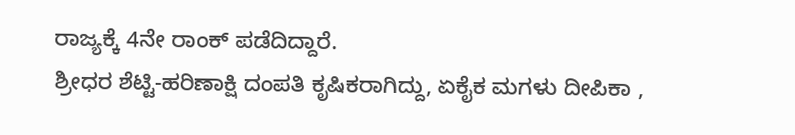ರಾಜ್ಯಕ್ಕೆ 4ನೇ ರಾಂಕ್ ಪಡೆದಿದ್ದಾರೆ.
ಶ್ರೀಧರ ಶೆಟ್ಟಿ-ಹರಿಣಾಕ್ಷಿ ದಂಪತಿ ಕೃಷಿಕರಾಗಿದ್ದು, ಏಕೈಕ ಮಗಳು ದೀಪಿಕಾ ,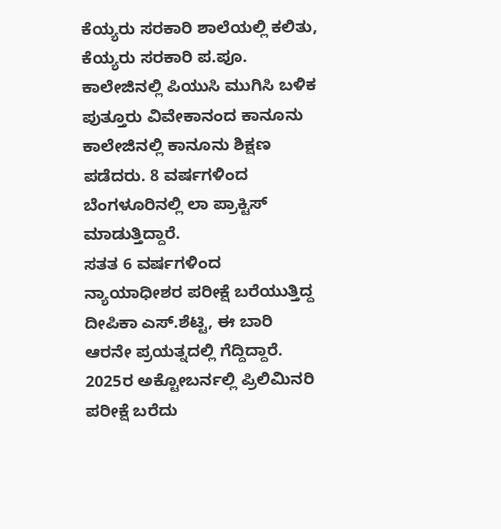ಕೆಯ್ಯರು ಸರಕಾರಿ ಶಾಲೆಯಲ್ಲಿ ಕಲಿತು, ಕೆಯ್ಯರು ಸರಕಾರಿ ಪ.ಪೂ. ಕಾಲೇಜಿನಲ್ಲಿ ಪಿಯುಸಿ ಮುಗಿಸಿ ಬಳಿಕ ಪುತ್ತೂರು ವಿವೇಕಾನಂದ ಕಾನೂನು ಕಾಲೇಜಿನಲ್ಲಿ ಕಾನೂನು ಶಿಕ್ಷಣ ಪಡೆದರು. 8 ವರ್ಷಗಳಿಂದ ಬೆಂಗಳೂರಿನಲ್ಲಿ ಲಾ ಪ್ರಾಕ್ಟಿಸ್ ಮಾಡುತ್ತಿದ್ದಾರೆ.
ಸತತ 6 ವರ್ಷಗಳಿಂದ ನ್ಯಾಯಾಧೀಶರ ಪರೀಕ್ಷೆ ಬರೆಯುತ್ತಿದ್ದ ದೀಪಿಕಾ ಎಸ್.ಶೆಟ್ಟಿ, ಈ ಬಾರಿ ಆರನೇ ಪ್ರಯತ್ನದಲ್ಲಿ ಗೆದ್ದಿದ್ದಾರೆ. 2025ರ ಅಕ್ಟೋಬರ್ನಲ್ಲಿ ಪ್ರಿಲಿಮಿನರಿ ಪರೀಕ್ಷೆ ಬರೆದು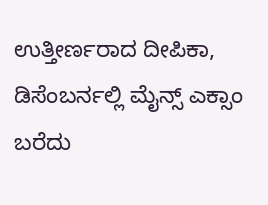ಉತ್ತೀರ್ಣರಾದ ದೀಪಿಕಾ, ಡಿಸೆಂಬರ್ನಲ್ಲಿ ಮೈನ್ಸ್ ಎಕ್ಸಾಂ ಬರೆದು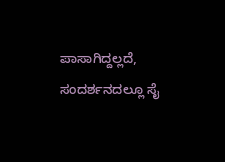ಪಾಸಾಗಿದ್ದಲ್ಲದೆ, ಸಂದರ್ಶನದಲ್ಲೂ ಸೈ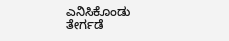ಎನಿಸಿಕೊಂಡು ತೇರ್ಗಡೆ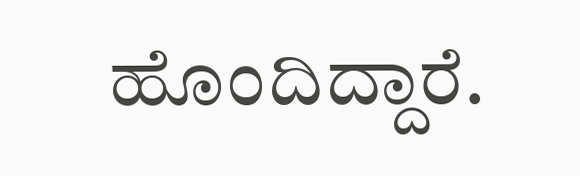ಹೊಂದಿದ್ದಾರೆ.